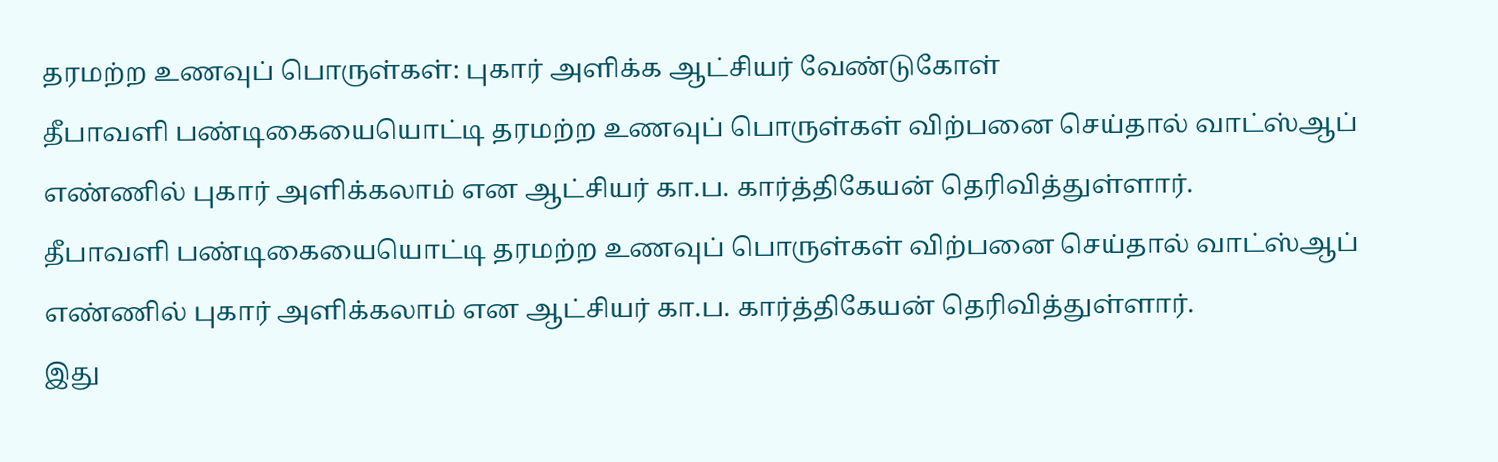தரமற்ற உணவுப் பொருள்கள்: புகார் அளிக்க ஆட்சியர் வேண்டுகோள்
தீபாவளி பண்டிகையையொட்டி தரமற்ற உணவுப் பொருள்கள் விற்பனை செய்தால் வாட்ஸ்ஆப் எண்ணில் புகார் அளிக்கலாம் என ஆட்சியர் கா.ப. கார்த்திகேயன் தெரிவித்துள்ளார்.
தீபாவளி பண்டிகையையொட்டி தரமற்ற உணவுப் பொருள்கள் விற்பனை செய்தால் வாட்ஸ்ஆப் எண்ணில் புகார் அளிக்கலாம் என ஆட்சியர் கா.ப. கார்த்திகேயன் தெரிவித்துள்ளார்.
இது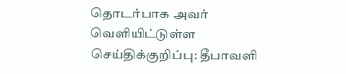தொடர்பாக அவர் வெளியிட்டுள்ள செய்திக்குறிப்பு: தீபாவளி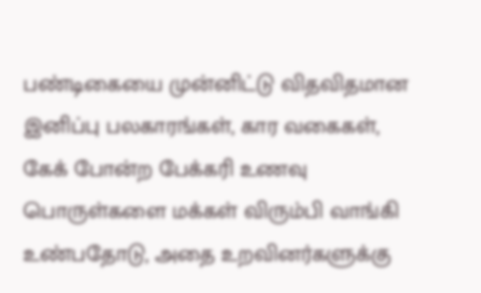பண்டிகையை முன்னிட்டு விதவிதமான இனிப்பு பலகாரங்கள், கார வகைகள், கேக் போன்ற பேக்கரி உணவு பொருள்களை மக்கள் விரும்பி வாங்கி உண்பதோடு, அதை உறவினர்களுக்கு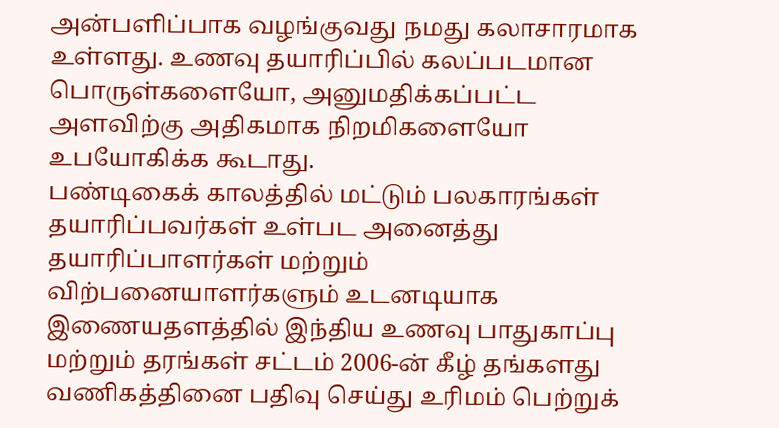அன்பளிப்பாக வழங்குவது நமது கலாசாரமாக உள்ளது. உணவு தயாரிப்பில் கலப்படமான பொருள்களையோ, அனுமதிக்கப்பட்ட அளவிற்கு அதிகமாக நிறமிகளையோ உபயோகிக்க கூடாது.
பண்டிகைக் காலத்தில் மட்டும் பலகாரங்கள் தயாரிப்பவர்கள் உள்பட அனைத்து தயாரிப்பாளர்கள் மற்றும் விற்பனையாளர்களும் உடனடியாக இணையதளத்தில் இந்திய உணவு பாதுகாப்பு மற்றும் தரங்கள் சட்டம் 2006-ன் கீழ் தங்களது வணிகத்தினை பதிவு செய்து உரிமம் பெற்றுக்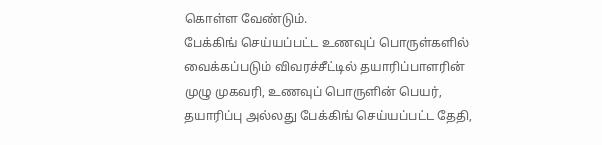கொள்ள வேண்டும்.
பேக்கிங் செய்யப்பட்ட உணவுப் பொருள்களில் வைக்கப்படும் விவரச்சீட்டில் தயாரிப்பாளரின் முழு முகவரி, உணவுப் பொருளின் பெயர், தயாரிப்பு அல்லது பேக்கிங் செய்யப்பட்ட தேதி,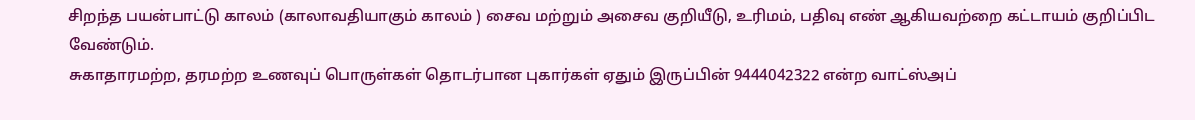சிறந்த பயன்பாட்டு காலம் (காலாவதியாகும் காலம் ) சைவ மற்றும் அசைவ குறியீடு, உரிமம், பதிவு எண் ஆகியவற்றை கட்டாயம் குறிப்பிட வேண்டும்.
சுகாதாரமற்ற, தரமற்ற உணவுப் பொருள்கள் தொடர்பான புகார்கள் ஏதும் இருப்பின் 9444042322 என்ற வாட்ஸ்அப்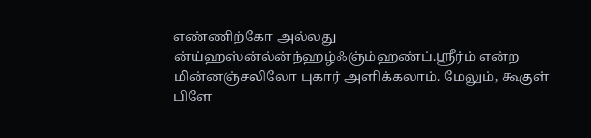எண்ணிற்கோ அல்லது ன்ய்ஹஸ்ன்ல்ன்ந்ஹழ்ஃஞ்ம்ஹண்ப்.ஸ்ரீர்ம் என்ற மின்னஞ்சலிலோ புகார் அளிக்கலாம். மேலும், கூகுள் பிளே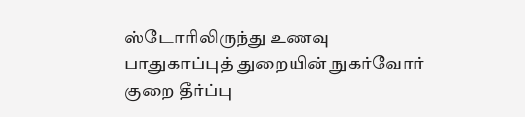ஸ்டோரிலிருந்து உணவு பாதுகாப்புத் துறையின் நுகர்வோர் குறை தீர்ப்பு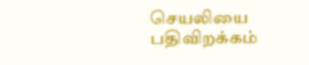செயலியை பதிவிறக்கம்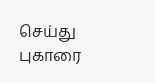செய்து புகாரை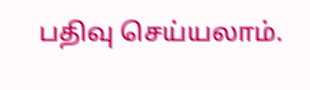பதிவு செய்யலாம்.